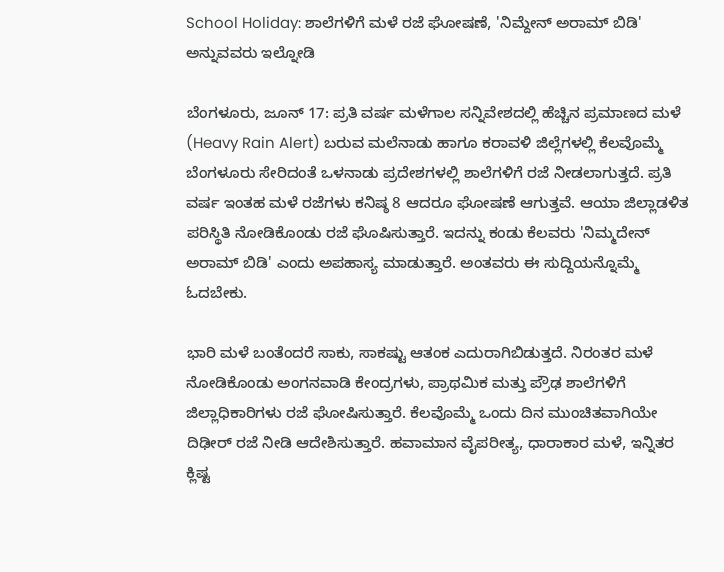School Holiday: ಶಾಲೆಗಳಿಗೆ ಮಳೆ ರಜೆ ಘೋಷಣೆ, 'ನಿಮ್ದೇನ್ ಅರಾಮ್ ಬಿಡಿ' ಅನ್ನುವವರು ಇಲ್ನೋಡಿ

ಬೆಂಗಳೂರು, ಜೂನ್ 17: ಪ್ರತಿ ವರ್ಷ ಮಳೆಗಾಲ ಸನ್ನಿವೇಶದಲ್ಲಿ ಹೆಚ್ಚಿನ ಪ್ರಮಾಣದ ಮಳೆ (Heavy Rain Alert) ಬರುವ ಮಲೆನಾಡು ಹಾಗೂ ಕರಾವಳಿ ಜಿಲ್ಲೆಗಳಲ್ಲಿ ಕೆಲವೊಮ್ಮೆ ಬೆಂಗಳೂರು ಸೇರಿದಂತೆ ಒಳನಾಡು ಪ್ರದೇಶಗಳಲ್ಲಿ ಶಾಲೆಗಳಿಗೆ ರಜೆ ನೀಡಲಾಗುತ್ತದೆ. ಪ್ರತಿ ವರ್ಷ ಇಂತಹ ಮಳೆ ರಜೆಗಳು ಕನಿಷ್ಠ 8 ಆದರೂ ಘೋಷಣೆ ಆಗುತ್ತವೆ. ಆಯಾ ಜಿಲ್ಲಾಡಳಿತ ಪರಿಸ್ಥಿತಿ ನೋಡಿಕೊಂಡು ರಜೆ ಘೊಷಿಸುತ್ತಾರೆ. ಇದನ್ನು ಕಂಡು ಕೆಲವರು 'ನಿಮ್ಮದೇನ್ ಅರಾಮ್ ಬಿಡಿ' ಎಂದು ಅಪಹಾಸ್ಯ ಮಾಡುತ್ತಾರೆ. ಅಂತವರು ಈ ಸುದ್ದಿಯನ್ನೊಮ್ಮೆ ಓದಬೇಕು.

ಭಾರಿ ಮಳೆ ಬಂತೆಂದರೆ ಸಾಕು, ಸಾಕಷ್ಟು ಆತಂಕ ಎದುರಾಗಿಬಿಡುತ್ತದೆ. ನಿರಂತರ ಮಳೆ ನೋಡಿಕೊಂಡು ಅಂಗನವಾಡಿ ಕೇಂದ್ರಗಳು, ಪ್ರಾಥಮಿಕ ಮತ್ತು ಪ್ರೌಢ ಶಾಲೆಗಳಿಗೆ ಜಿಲ್ಲಾಧಿಕಾರಿಗಳು ರಜೆ ಘೋಷಿಸುತ್ತಾರೆ. ಕೆಲವೊಮ್ಮೆ ಒಂದು ದಿನ ಮುಂಚಿತವಾಗಿಯೇ ದಿಢೀರ್ ರಜೆ ನೀಡಿ ಆದೇಶಿಸುತ್ತಾರೆ. ಹವಾಮಾನ ವೈಪರೀತ್ಯ, ಧಾರಾಕಾರ ಮಳೆ, ಇನ್ನಿತರ ಕ್ಲಿಷ್ಟ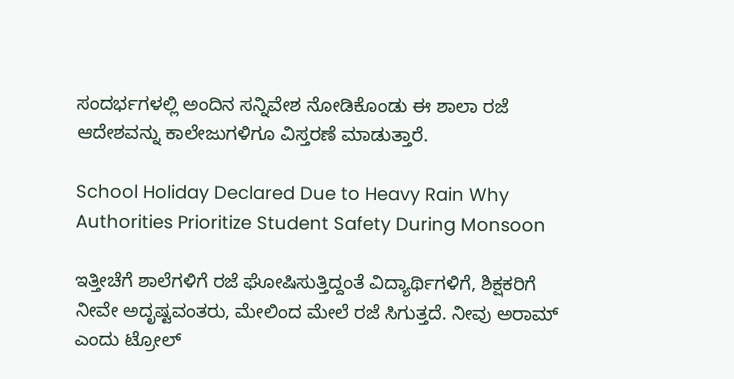ಸಂದರ್ಭಗಳಲ್ಲಿ ಅಂದಿನ ಸನ್ನಿವೇಶ ನೋಡಿಕೊಂಡು ಈ ಶಾಲಾ ರಜೆ ಆದೇಶವನ್ನು ಕಾಲೇಜುಗಳಿಗೂ ವಿಸ್ತರಣೆ ಮಾಡುತ್ತಾರೆ.

School Holiday Declared Due to Heavy Rain Why Authorities Prioritize Student Safety During Monsoon

ಇತ್ತೀಚೆಗೆ ಶಾಲೆಗಳಿಗೆ ರಜೆ ಘೋಷಿಸುತ್ತಿದ್ದಂತೆ ವಿದ್ಯಾರ್ಥಿಗಳಿಗೆ, ಶಿಕ್ಷಕರಿಗೆ ನೀವೇ ಅದೃಷ್ಟವಂತರು, ಮೇಲಿಂದ ಮೇಲೆ ರಜೆ ಸಿಗುತ್ತದೆ. ನೀವು ಅರಾಮ್ ಎಂದು ಟ್ರೋಲ್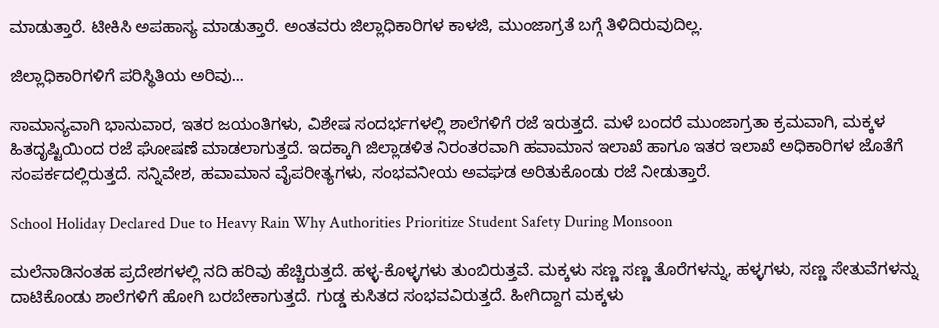ಮಾಡುತ್ತಾರೆ. ಟೀಕಿಸಿ ಅಪಹಾಸ್ಯ ಮಾಡುತ್ತಾರೆ. ಅಂತವರು ಜಿಲ್ಲಾಧಿಕಾರಿಗಳ ಕಾಳಜಿ, ಮುಂಜಾಗ್ರತೆ ಬಗ್ಗೆ ತಿಳಿದಿರುವುದಿಲ್ಲ.

ಜಿಲ್ಲಾಧಿಕಾರಿಗಳಿಗೆ ಪರಿಸ್ಥಿತಿಯ ಅರಿವು...

ಸಾಮಾನ್ಯವಾಗಿ ಭಾನುವಾರ, ಇತರ ಜಯಂತಿಗಳು, ವಿಶೇಷ ಸಂದರ್ಭಗಳಲ್ಲಿ ಶಾಲೆಗಳಿಗೆ ರಜೆ ಇರುತ್ತದೆ. ಮಳೆ ಬಂದರೆ ಮುಂಜಾಗ್ರತಾ ಕ್ರಮವಾಗಿ, ಮಕ್ಕಳ ಹಿತದೃಷ್ಟಿಯಿಂದ ರಜೆ ಘೋಷಣೆ ಮಾಡಲಾಗುತ್ತದೆ. ಇದಕ್ಕಾಗಿ ಜಿಲ್ಲಾಡಳಿತ ನಿರಂತರವಾಗಿ ಹವಾಮಾನ ಇಲಾಖೆ ಹಾಗೂ ಇತರ ಇಲಾಖೆ ಅಧಿಕಾರಿಗಳ ಜೊತೆಗೆ ಸಂಪರ್ಕದಲ್ಲಿರುತ್ತದೆ. ಸನ್ನಿವೇಶ, ಹವಾಮಾನ ವೈಪರೀತ್ಯಗಳು, ಸಂಭವನೀಯ ಅವಘಡ ಅರಿತುಕೊಂಡು ರಜೆ ನೀಡುತ್ತಾರೆ.

School Holiday Declared Due to Heavy Rain Why Authorities Prioritize Student Safety During Monsoon

ಮಲೆನಾಡಿನಂತಹ ಪ್ರದೇಶಗಳಲ್ಲಿ ನದಿ ಹರಿವು ಹೆಚ್ಚಿರುತ್ತದೆ. ಹಳ್ಳ-ಕೊಳ್ಳಗಳು ತುಂಬಿರುತ್ತವೆ. ಮಕ್ಕಳು ಸಣ್ಣ ಸಣ್ಣ ತೊರೆಗಳನ್ನು, ಹಳ್ಳಗಳು, ಸಣ್ಣ ಸೇತುವೆಗಳನ್ನು ದಾಟಿಕೊಂಡು ಶಾಲೆಗಳಿಗೆ ಹೋಗಿ ಬರಬೇಕಾಗುತ್ತದೆ. ಗುಡ್ಡ ಕುಸಿತದ ಸಂಭವವಿರುತ್ತದೆ. ಹೀಗಿದ್ದಾಗ ಮಕ್ಕಳು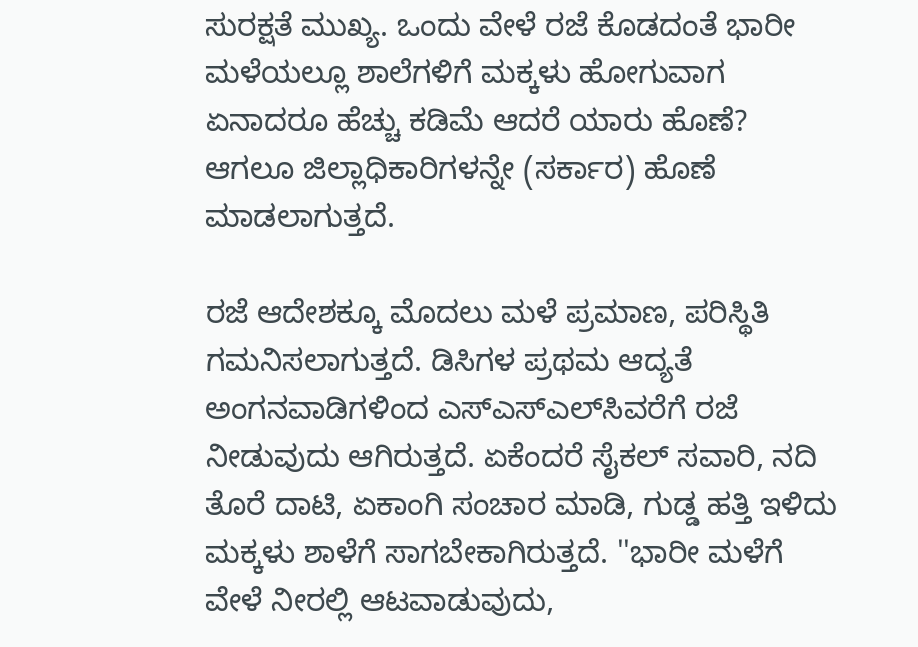ಸುರಕ್ಷತೆ ಮುಖ್ಯ. ಒಂದು ವೇಳೆ ರಜೆ ಕೊಡದಂತೆ ಭಾರೀ ಮಳೆಯಲ್ಲೂ ಶಾಲೆಗಳಿಗೆ ಮಕ್ಕಳು ಹೋಗುವಾಗ ಏನಾದರೂ ಹೆಚ್ಚು ಕಡಿಮೆ ಆದರೆ ಯಾರು ಹೊಣೆ? ಆಗಲೂ ಜಿಲ್ಲಾಧಿಕಾರಿಗಳನ್ನೇ (ಸರ್ಕಾರ) ಹೊಣೆ ಮಾಡಲಾಗುತ್ತದೆ.

ರಜೆ ಆದೇಶಕ್ಕೂ ಮೊದಲು ಮಳೆ ಪ್ರಮಾಣ, ಪರಿಸ್ಥಿತಿ ಗಮನಿಸಲಾಗುತ್ತದೆ. ಡಿಸಿಗಳ ಪ್ರಥಮ ಆದ್ಯತೆ ಅಂಗನವಾಡಿಗಳಿಂದ ಎಸ್‌ಎಸ್‌ಎಲ್‌ಸಿವರೆಗೆ ರಜೆ ನೀಡುವುದು ಆಗಿರುತ್ತದೆ. ಏಕೆಂದರೆ ಸೈಕಲ್ ಸವಾರಿ, ನದಿ ತೊರೆ ದಾಟಿ, ಏಕಾಂಗಿ ಸಂಚಾರ ಮಾಡಿ, ಗುಡ್ಡ ಹತ್ತಿ ಇಳಿದು ಮಕ್ಕಳು ಶಾಳೆಗೆ ಸಾಗಬೇಕಾಗಿರುತ್ತದೆ. ''ಭಾರೀ ಮಳೆಗೆ ವೇಳೆ ನೀರಲ್ಲಿ ಆಟವಾಡುವುದು,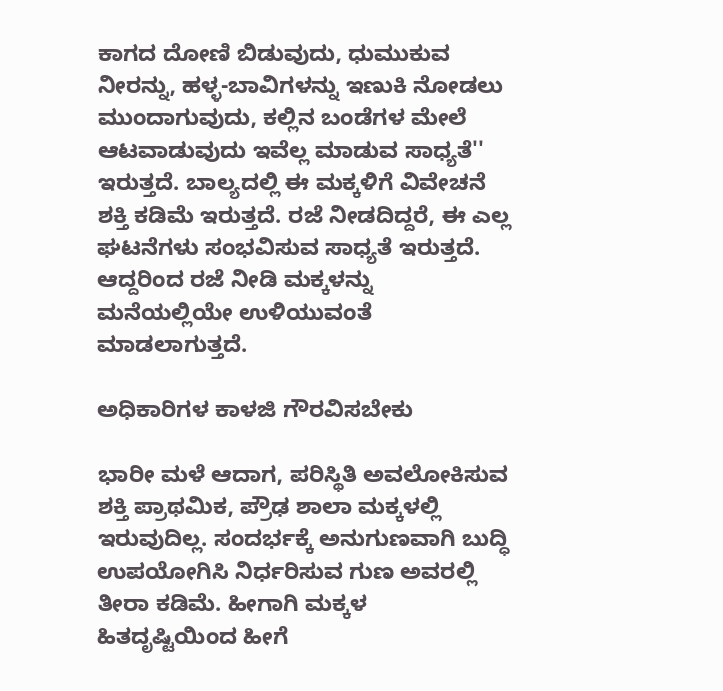ಕಾಗದ ದೋಣಿ ಬಿಡುವುದು, ಧುಮುಕುವ ನೀರನ್ನು, ಹಳ್ಳ-ಬಾವಿಗಳನ್ನು ಇಣುಕಿ ನೋಡಲು ಮುಂದಾಗುವುದು, ಕಲ್ಲಿನ ಬಂಡೆಗಳ ಮೇಲೆ ಆಟವಾಡುವುದು ಇವೆಲ್ಲ ಮಾಡುವ ಸಾಧ್ಯತೆ'' ಇರುತ್ತದೆ. ಬಾಲ್ಯದಲ್ಲಿ ಈ ಮಕ್ಕಳಿಗೆ ವಿವೇಚನೆ ಶಕ್ತಿ ಕಡಿಮೆ ಇರುತ್ತದೆ. ರಜೆ ನೀಡದಿದ್ದರೆ, ಈ ಎಲ್ಲ ಘಟನೆಗಳು ಸಂಭವಿಸುವ ಸಾಧ್ಯತೆ ಇರುತ್ತದೆ. ಆದ್ದರಿಂದ ರಜೆ ನೀಡಿ ಮಕ್ಕಳನ್ನು ಮನೆಯಲ್ಲಿಯೇ ಉಳಿಯುವಂತೆ ಮಾಡಲಾಗುತ್ತದೆ.

ಅಧಿಕಾರಿಗಳ ಕಾಳಜಿ ಗೌರವಿಸಬೇಕು

ಭಾರೀ ಮಳೆ ಆದಾಗ, ಪರಿಸ್ಥಿತಿ ಅವಲೋಕಿಸುವ ಶಕ್ತಿ ಪ್ರಾಥಮಿಕ, ಪ್ರೌಢ ಶಾಲಾ ಮಕ್ಕಳಲ್ಲಿ ಇರುವುದಿಲ್ಲ. ಸಂದರ್ಭಕ್ಕೆ ಅನುಗುಣವಾಗಿ ಬುದ್ಧಿ ಉಪಯೋಗಿಸಿ ನಿರ್ಧರಿಸುವ ಗುಣ ಅವರಲ್ಲಿ ತೀರಾ ಕಡಿಮೆ. ಹೀಗಾಗಿ ಮಕ್ಕಳ ಹಿತದೃಷ್ಟಿಯಿಂದ ಹೀಗೆ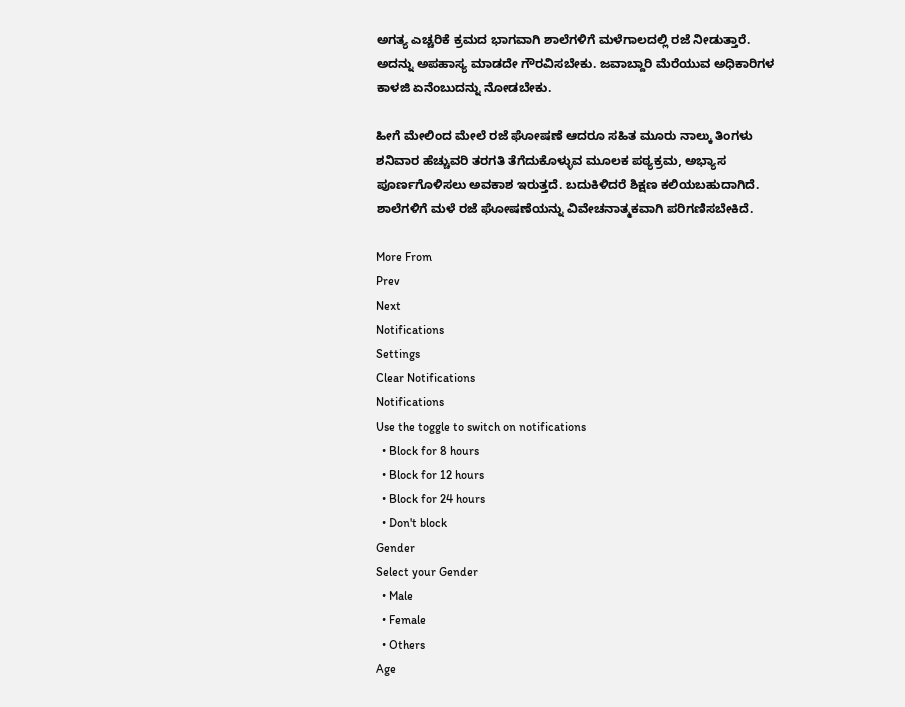ಅಗತ್ಯ ಎಚ್ಚರಿಕೆ ಕ್ರಮದ ಭಾಗವಾಗಿ ಶಾಲೆಗಳಿಗೆ ಮಳೆಗಾಲದಲ್ಲಿ ರಜೆ ನೀಡುತ್ತಾರೆ. ಅದನ್ನು ಅಪಹಾಸ್ಯ ಮಾಡದೇ ಗೌರವಿಸಬೇಕು. ಜವಾಬ್ದಾರಿ ಮೆರೆಯುವ ಅಧಿಕಾರಿಗಳ ಕಾಳಜಿ ಏನೆಂಬುದನ್ನು ನೋಡಬೇಕು.

ಹೀಗೆ ಮೇಲಿಂದ ಮೇಲೆ ರಜೆ ಘೋಷಣೆ ಆದರೂ ಸಹಿತ ಮೂರು ನಾಲ್ಕು ತಿಂಗಳು ಶನಿವಾರ ಹೆಚ್ಚುವರಿ ತರಗತಿ ತೆಗೆದುಕೊಳ್ಳುವ ಮೂಲಕ ಪಠ್ಯಕ್ರಮ, ಅಭ್ಯಾಸ ಪೂರ್ಣಗೊಳಿಸಲು ಅವಕಾಶ ಇರುತ್ತದೆ. ಬದುಕಿಳಿದರೆ ಶಿಕ್ಷಣ ಕಲಿಯಬಹುದಾಗಿದೆ. ಶಾಲೆಗಳಿಗೆ ಮಳೆ ರಜೆ ಘೋಷಣೆಯನ್ನು ವಿವೇಚನಾತ್ಮಕವಾಗಿ ಪರಿಗಣಿಸಬೇಕಿದೆ.

More From
Prev
Next
Notifications
Settings
Clear Notifications
Notifications
Use the toggle to switch on notifications
  • Block for 8 hours
  • Block for 12 hours
  • Block for 24 hours
  • Don't block
Gender
Select your Gender
  • Male
  • Female
  • Others
Age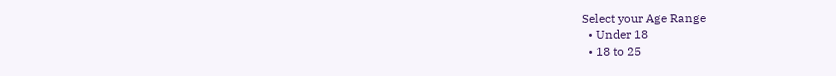Select your Age Range
  • Under 18
  • 18 to 25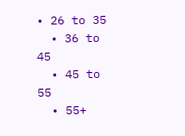• 26 to 35
  • 36 to 45
  • 45 to 55
  • 55+